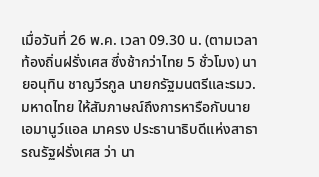เมื่อวันที่ 26 พ.ค. เวลา 09.30 น. (ตามเวลาท้องถิ่นฝรั่งเศส ซึ่งช้ากว่าไทย 5 ชั่วโมง) นายอนุทิน ชาญวีรกูล นายกรัฐมนตรีและรมว.มหาดไทย ให้สัมภาษณ์ถึงการหารือกับนายเอมานูว์แอล มาครง ประธานาธิบดีแห่งสาธารณรัฐฝรั่งเศส ว่า นา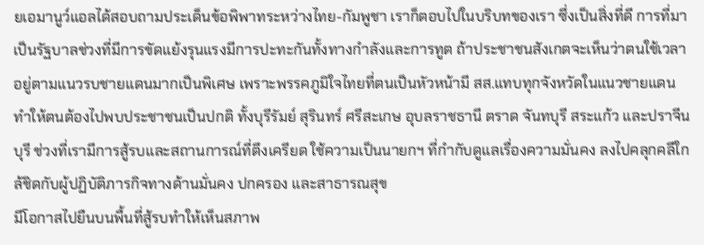ยเอมานูว์แอลได้สอบถามประเด็นข้อพิพาทระหว่างไทย-กัมพูชา เราก็ตอบไปในบริบทของเรา ซึ่งเป็นสิ่งที่ดี การที่มาเป็นรัฐบาลช่วงที่มีการขัดแย้งรุนแรงมีการปะทะกันทั้งทางกำลังและการทูต ถ้าประชาชนสังเกตจะเห็นว่าตนใช้เวลาอยู่ตามแนวรบชายแดนมากเป็นพิเศษ เพราะพรรคภูมิใจไทยที่ตนเป็นหัวหน้ามี สส.แทบทุกจังหวัดในแนวชายแดน ทำให้ตนต้องไปพบประชาชนเป็นปกติ ทั้งบุรีรัมย์ สุรินทร์ ศรีสะเกษ อุบลราชธานี ตราด จันทบุรี สระแก้ว และปราจีนบุรี ช่วงที่เรามีการสู้รบและสถานการณ์ที่ตึงเครียด ใช้ความเป็นนายกฯ ที่กำกับดูแลเรื่องความมั่นคง ลงไปคลุกคลีใกล้ชิดกับผู้ปฏิบัติภารกิจทางด้านมั่นคง ปกครอง และสาธารณสุข
มีโอกาสไปยืนบนพื้นที่สู้รบทำให้เห็นสภาพ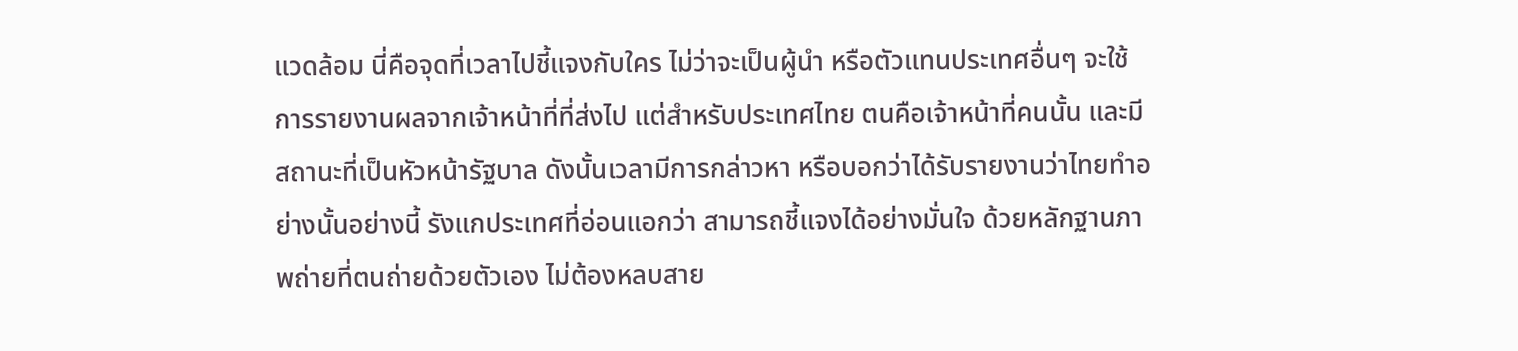แวดล้อม นี่คือจุดที่เวลาไปชี้แจงกับใคร ไม่ว่าจะเป็นผู้นำ หรือตัวแทนประเทศอื่นๆ จะใช้การรายงานผลจากเจ้าหน้าที่ที่ส่งไป แต่สำหรับประเทศไทย ตนคือเจ้าหน้าที่คนนั้น และมีสถานะที่เป็นหัวหน้ารัฐบาล ดังนั้นเวลามีการกล่าวหา หรือบอกว่าได้รับรายงานว่าไทยทำอย่างนั้นอย่างนี้ รังแกประเทศที่อ่อนแอกว่า สามารถชี้แจงได้อย่างมั่นใจ ด้วยหลักฐานภาพถ่ายที่ตนถ่ายด้วยตัวเอง ไม่ต้องหลบสาย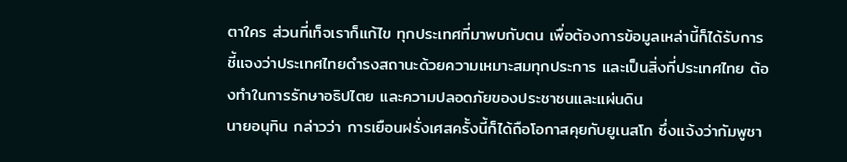ตาใคร ส่วนที่เท็จเราก็แก้ไข ทุกประเทศที่มาพบกับตน เพื่อต้องการข้อมูลเหล่านี้ก็ได้รับการชี้แจงว่าประเทศไทยดำรงสถานะด้วยความเหมาะสมทุกประการ และเป็นสิ่งที่ประเทศไทย ต้องทำในการรักษาอธิปไตย และความปลอดภัยของประชาชนและแผ่นดิน
นายอนุทิน กล่าวว่า การเยือนฝรั่งเศสครั้งนี้ก็ได้ถือโอกาสคุยกับยูเนสโก ซึ่งแจ้งว่ากัมพูชา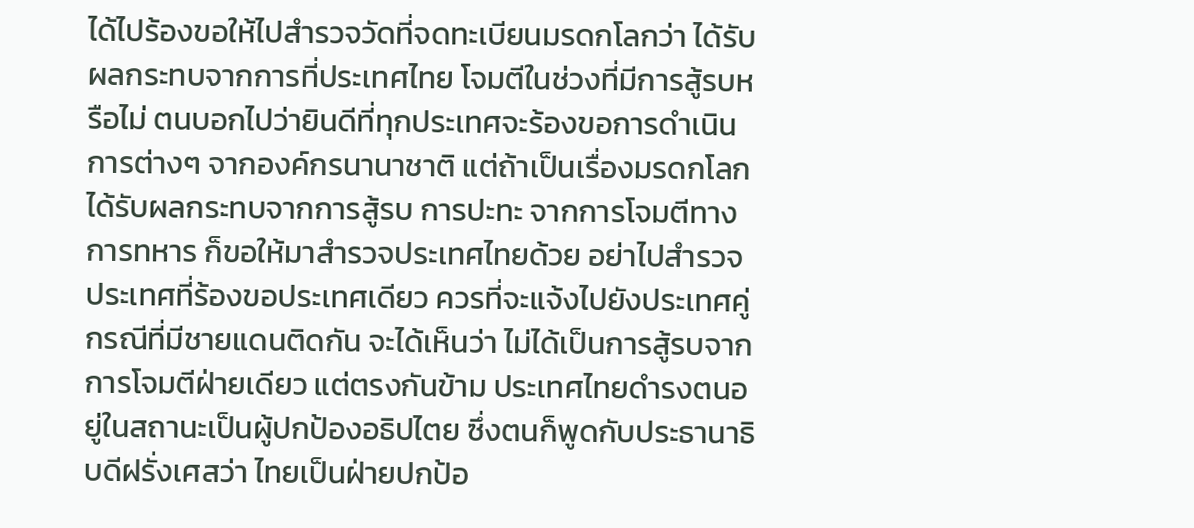ได้ไปร้องขอให้ไปสำรวจวัดที่จดทะเบียนมรดกโลกว่า ได้รับผลกระทบจากการที่ประเทศไทย โจมตีในช่วงที่มีการสู้รบหรือไม่ ตนบอกไปว่ายินดีที่ทุกประเทศจะร้องขอการดำเนินการต่างๆ จากองค์กรนานาชาติ แต่ถ้าเป็นเรื่องมรดกโลก ได้รับผลกระทบจากการสู้รบ การปะทะ จากการโจมตีทางการทหาร ก็ขอให้มาสำรวจประเทศไทยด้วย อย่าไปสำรวจประเทศที่ร้องขอประเทศเดียว ควรที่จะแจ้งไปยังประเทศคู่กรณีที่มีชายแดนติดกัน จะได้เห็นว่า ไม่ได้เป็นการสู้รบจากการโจมตีฝ่ายเดียว แต่ตรงกันข้าม ประเทศไทยดำรงตนอยู่ในสถานะเป็นผู้ปกป้องอธิปไตย ซึ่งตนก็พูดกับประธานาธิบดีฝรั่งเศสว่า ไทยเป็นฝ่ายปกป้อ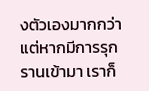งตัวเองมากกว่า แต่หากมีการรุกรานเข้ามา เราก็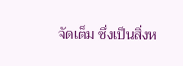จัดเต็ม ซึ่งเป็นสิ่งห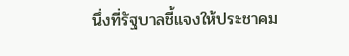นึ่งที่รัฐบาลชี้แจงให้ประชาคม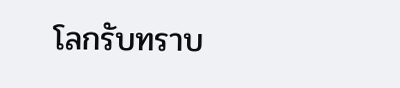โลกรับทราบ